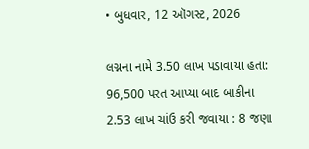• બુધવાર, 12 ઑગસ્ટ, 2026

લગ્નના નામે 3.50 લાખ પડાવાયા હતા: 96,500 પરત આપ્યા બાદ બાકીના 2.53 લાખ ચાંઉ કરી જવાયા : 8 જણા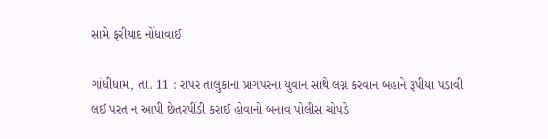સામે ફરીયાદ નોંધાવાઈ

ગાંધીધામ, તા. 11 : રાપર તાલુકાના પ્રાગપરના યુવાન સાથે લગ્ન કરવાન બહાને રૂપીયા પડાવી લઈ પરત ન આપી છેતરપીંડી કરાઈ હોવાનો બનાવ પોલીસ ચોપડે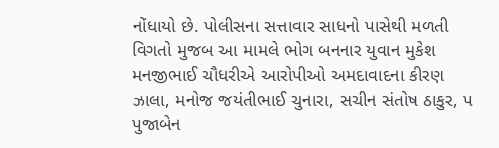નોંધાયો છે. પોલીસના સત્તાવાર સાધનો પાસેથી મળતી વિગતો મુજબ આ મામલે ભોગ બનનાર યુવાન મુકેશ મનજીભાઈ ચૌધરીએ આરોપીઓ અમદાવાદના કીરણ ઝાલા, મનોજ જયંતીભાઈ ચુનારા, સચીન સંતોષ ઠાકુર, પ પુજાબેન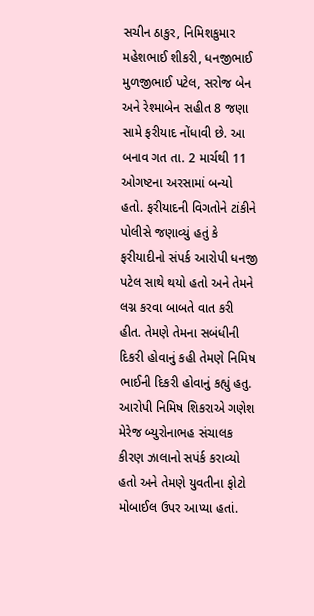સચીન ઠાકુર, નિમિશકુમાર  મહેશભાઈ શીકરી, ધનજીભાઈ મુળજીભાઈ પટેલ, સરોજ બેન અને રેશ્માબેન સહીત 8 જણા સામે ફરીયાદ નોંધાવી છે. આ બનાવ ગત તા. 2 માર્ચથી 11 ઓગષ્ટના અરસામાં બન્યો હતો. ફરીયાદની વિગતોને ટાંકીને પોલીસે જણાવ્યું હતું કે ફરીયાદીનો સંપર્ક આરોપી ધનજી પટેલ સાથે થયો હતો અને તેમને લગ્ન કરવા બાબતે વાત કરી હીત. તેમણે તેમના સબંધીની દિકરી હોવાનું કહી તેમણે નિમિષ ભાઈની દિકરી હોવાનું કહ્યું હતુ. આરોપી નિમિષ શિકરાએ ગણેશ મેરેજ બ્યુરોનાભહ સંચાલક કીરણ ઝાલાનો સપંર્ક કરાવ્યો હતો અને તેમણે યુવતીના ફોટો  મોબાઈલ ઉપર આપ્યા હતાં.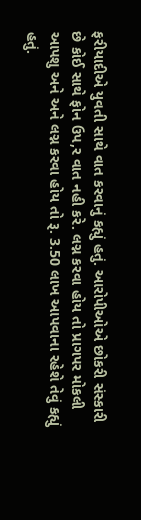ફરીયાદીએ યુવતી સાથે વાત કરવાનું કહ્યું હતું. આરોપીઓએ છોકરી સંસ્કારી છે કોઈ સાથે ફોન ઉપ,ર વાત નહી કરે. લગ્ન કરવા હોય તો પ્રાગપર મોકલી આપશુ અને અને લગ્ન કરવા હોય તો રૂ. 3.50 લાખ આપવાના રહેશે તેવું કહ્યું હતું.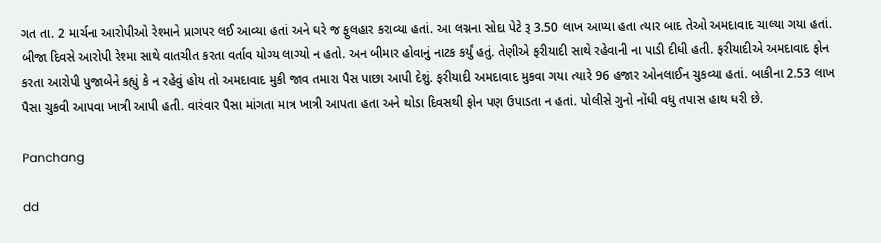ગત તા. 2 માર્ચના આરોપીઓ રેશ્માને પ્રાગપર લઈ આવ્યા હતાં અને ઘરે જ ફુલહાર કરાવ્યા હતાં. આ લગ્નના સોદા પેટે રૂ 3.50 લાખ આપ્યા હતા ત્યાર બાદ તેઓ અમદાવાદ ચાલ્યા ગયા હતાં. બીજા દિવસે આરોપી રેશ્મા સાથે વાતચીત કરતા વર્તાવ યોગ્ય લાગ્યો ન હતો. અન બીમાર હોવાનું નાટક કર્યું હતું. તેણીએ ફરીયાદી સાથે રહેવાની ના પાડી દીધી હતી. ફરીયાદીએ અમદાવાદ ફોન કરતા આરોપી પુજાબેને કહ્યું કે ન રહેવું હોય તો અમદાવાદ મુકી જાવ તમારા પૈસ પાછા આપી દેશું. ફરીયાદી અમદાવાદ મુકવા ગયા ત્યારે 96 હજાર ઓનલાઈન ચુકવ્યા હતાં. બાકીના 2.53 લાખ પૈસા ચુકવી આપવા ખાત્રી આપી હતી. વારંવાર પૈસા માંગતા માત્ર ખાત્રી આપતા હતા અને થોડા દિવસથી ફોન પણ ઉપાડતા ન હતાં. પોલીસે ગુનો નોંધી વધુ તપાસ હાથ ધરી છે.

Panchang

dd